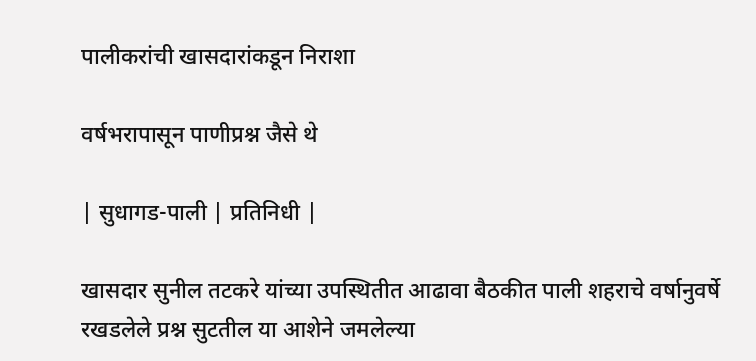पालीकरांची खासदारांकडून निराशा

वर्षभरापासून पाणीप्रश्न जैसे थे

| सुधागड-पाली | प्रतिनिधी |

खासदार सुनील तटकरे यांच्या उपस्थितीत आढावा बैठकीत पाली शहराचे वर्षानुवर्षे रखडलेले प्रश्न सुटतील या आशेने जमलेल्या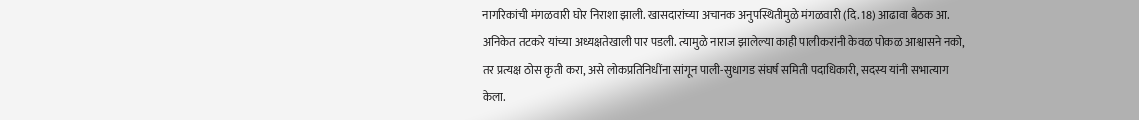नागरिकांची मंगळवारी घोर निराशा झाली. खासदारांच्या अचानक अनुपस्थितीमुळे मंगळवारी (दि. 18) आढावा बैठक आ. अनिकेत तटकरे यांच्या अध्यक्षतेखाली पार पडली. त्यामुळे नाराज झालेल्या काही पालीकरांनी केवळ पोकळ आश्वासने नको, तर प्रत्यक्ष ठोस कृती करा, असे लोकप्रतिनिधींना सांगून पाली-सुधागड संघर्ष समिती पदाधिकारी, सदस्य यांनी सभात्याग केला.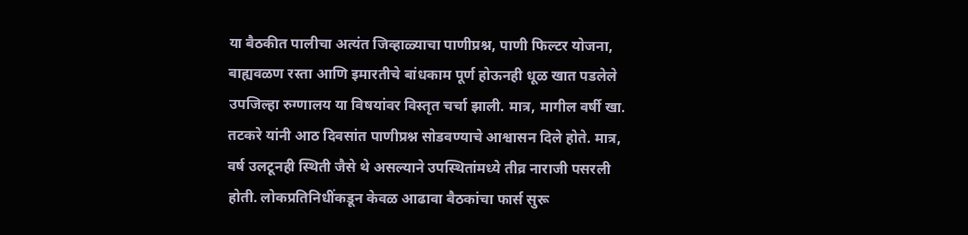या बैठकीत पालीचा अत्यंत जिव्हाळ्याचा पाणीप्रश्न, पाणी फिल्टर योजना, बाह्यवळण रस्ता आणि इमारतीचे बांधकाम पूर्ण होऊनही धूळ खात पडलेले उपजिल्हा रुग्णालय या विषयांवर विस्तृत चर्चा झाली. मात्र, मागील वर्षी खा. तटकरे यांनी आठ दिवसांत पाणीप्रश्न सोडवण्याचे आश्वासन दिले होते. मात्र, वर्ष उलटूनही स्थिती जैसे थे असल्याने उपस्थितांमध्ये तीव्र नाराजी पसरली होती. लोकप्रतिनिधींकडून केवळ आढावा बैठकांचा फार्स सुरू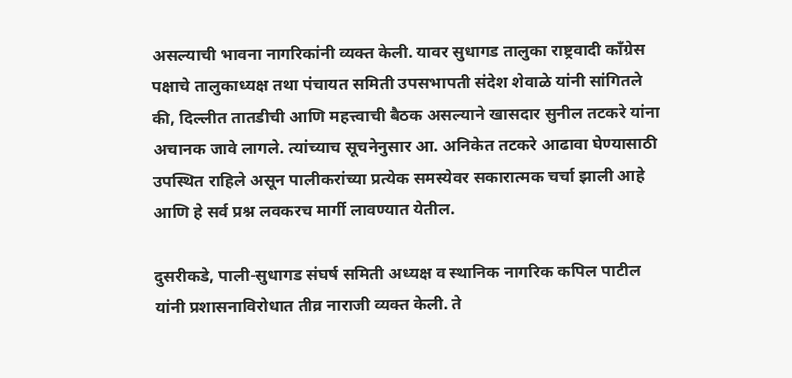असल्याची भावना नागरिकांनी व्यक्त केली. यावर सुधागड तालुका राष्ट्रवादी काँग्रेस पक्षाचे तालुकाध्यक्ष तथा पंचायत समिती उपसभापती संदेश शेवाळे यांनी सांगितले की, दिल्लीत तातडीची आणि महत्त्वाची बैठक असल्याने खासदार सुनील तटकरे यांना अचानक जावे लागले. त्यांच्याच सूचनेनुसार आ. अनिकेत तटकरे आढावा घेण्यासाठी उपस्थित राहिले असून पालीकरांच्या प्रत्येक समस्येवर सकारात्मक चर्चा झाली आहे आणि हे सर्व प्रश्न लवकरच मार्गी लावण्यात येतील.

दुसरीकडे, पाली-सुधागड संघर्ष समिती अध्यक्ष व स्थानिक नागरिक कपिल पाटील यांनी प्रशासनाविरोधात तीव्र नाराजी व्यक्त केली. ते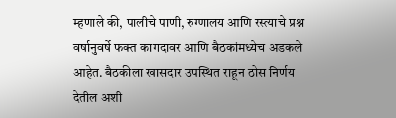म्हणाले की, पालीचे पाणी, रुग्णालय आणि रस्त्याचे प्रश्न वर्षानुवर्षे फक्त कागदावर आणि बैठकांमध्येच अडकले आहेत. बैठकीला खासदार उपस्थित राहून ठोस निर्णय देतील अशी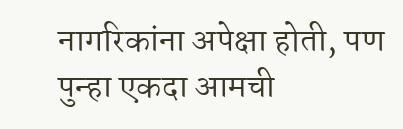नागरिकांना अपेक्षा होती, पण पुन्हा एकदा आमची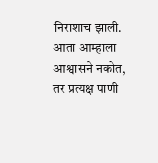निराशाच झाली. आता आम्हाला आश्वासने नकोत, तर प्रत्यक्ष पाणी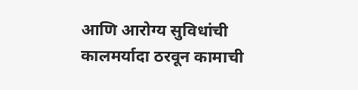आणि आरोग्य सुविधांची कालमर्यादा ठरवून कामाची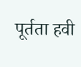पूर्तता हवी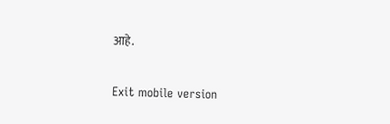आहे.

Exit mobile version